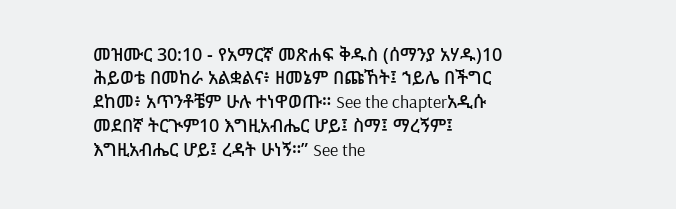መዝሙር 30:10 - የአማርኛ መጽሐፍ ቅዱስ (ሰማንያ አሃዱ)10 ሕይወቴ በመከራ አልቋልና፥ ዘመኔም በጩኸት፤ ኀይሌ በችግር ደከመ፥ አጥንቶቼም ሁሉ ተነዋወጡ። See the chapterአዲሱ መደበኛ ትርጒም10 እግዚአብሔር ሆይ፤ ስማ፤ ማረኝም፤ እግዚአብሔር ሆይ፤ ረዳት ሁነኝ።” See the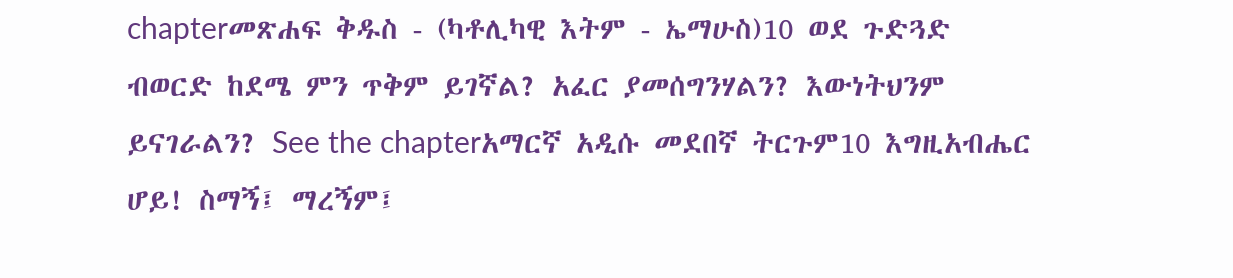chapterመጽሐፍ ቅዱስ - (ካቶሊካዊ እትም - ኤማሁስ)10 ወደ ጉድጓድ ብወርድ ከደሜ ምን ጥቅም ይገኛል? አፈር ያመሰግንሃልን? እውነትህንም ይናገራልን? See the chapterአማርኛ አዲሱ መደበኛ ትርጉም10 እግዚአብሔር ሆይ! ስማኝ፤ ማረኝም፤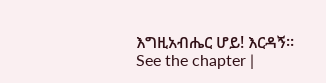እግዚአብሔር ሆይ! እርዳኝ። See the chapter |